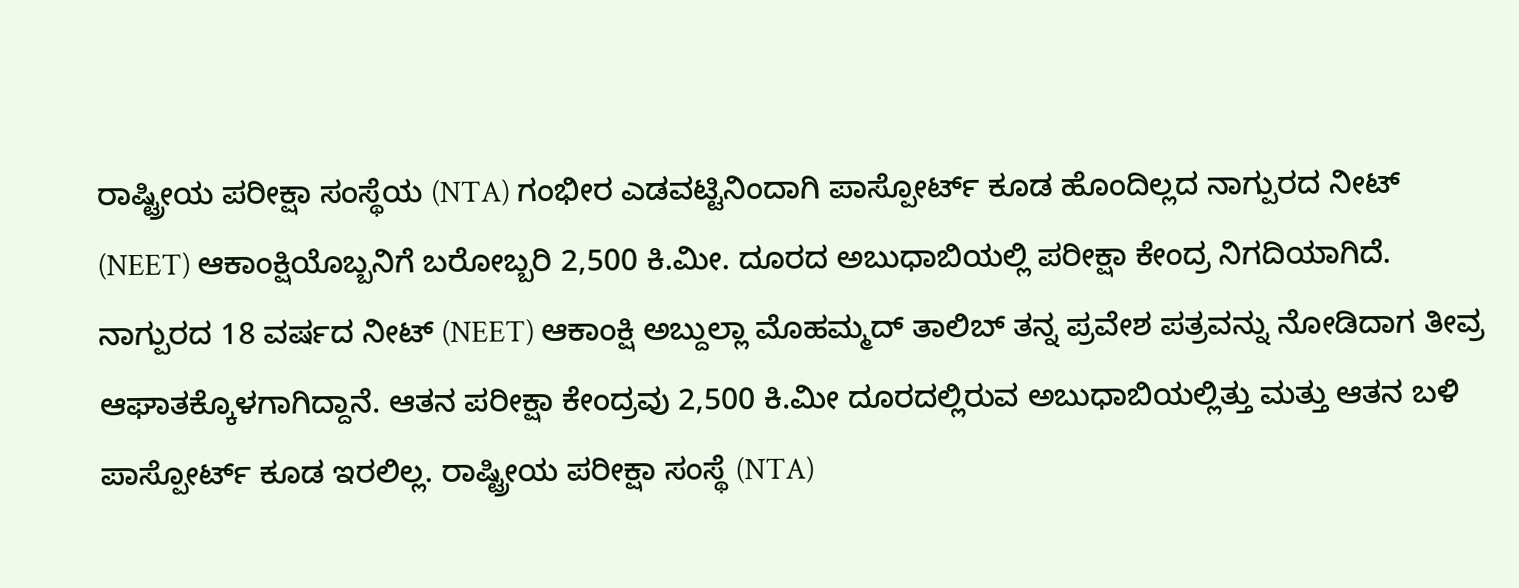ರಾಷ್ಟ್ರೀಯ ಪರೀಕ್ಷಾ ಸಂಸ್ಥೆಯ (NTA) ಗಂಭೀರ ಎಡವಟ್ಟಿನಿಂದಾಗಿ ಪಾಸ್ಪೋರ್ಟ್ ಕೂಡ ಹೊಂದಿಲ್ಲದ ನಾಗ್ಪುರದ ನೀಟ್ (NEET) ಆಕಾಂಕ್ಷಿಯೊಬ್ಬನಿಗೆ ಬರೋಬ್ಬರಿ 2,500 ಕಿ.ಮೀ. ದೂರದ ಅಬುಧಾಬಿಯಲ್ಲಿ ಪರೀಕ್ಷಾ ಕೇಂದ್ರ ನಿಗದಿಯಾಗಿದೆ.
ನಾಗ್ಪುರದ 18 ವರ್ಷದ ನೀಟ್ (NEET) ಆಕಾಂಕ್ಷಿ ಅಬ್ದುಲ್ಲಾ ಮೊಹಮ್ಮದ್ ತಾಲಿಬ್ ತನ್ನ ಪ್ರವೇಶ ಪತ್ರವನ್ನು ನೋಡಿದಾಗ ತೀವ್ರ ಆಘಾತಕ್ಕೊಳಗಾಗಿದ್ದಾನೆ. ಆತನ ಪರೀಕ್ಷಾ ಕೇಂದ್ರವು 2,500 ಕಿ.ಮೀ ದೂರದಲ್ಲಿರುವ ಅಬುಧಾಬಿಯಲ್ಲಿತ್ತು ಮತ್ತು ಆತನ ಬಳಿ ಪಾಸ್ಪೋರ್ಟ್ ಕೂಡ ಇರಲಿಲ್ಲ. ರಾಷ್ಟ್ರೀಯ ಪರೀಕ್ಷಾ ಸಂಸ್ಥೆ (NTA)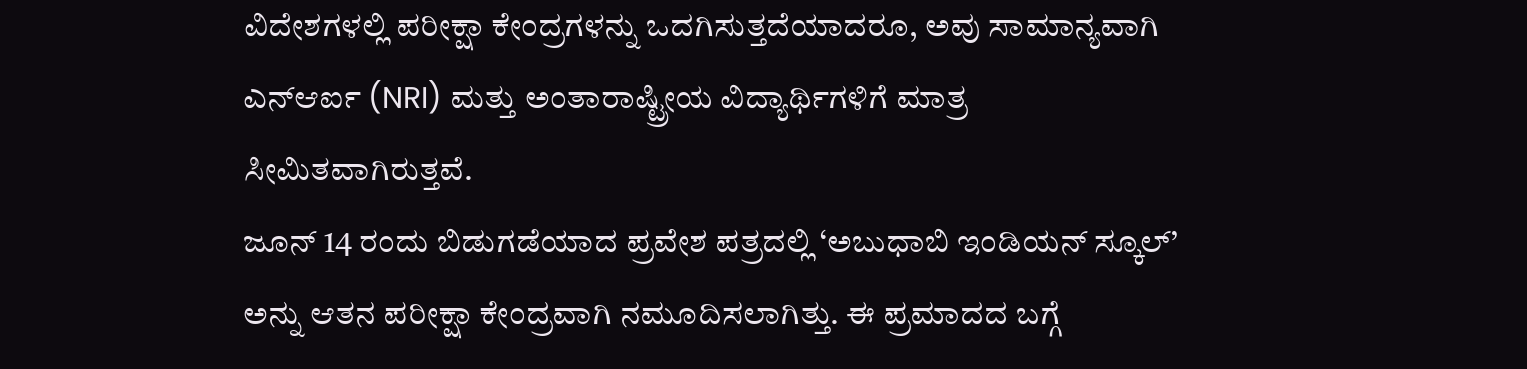ವಿದೇಶಗಳಲ್ಲಿ ಪರೀಕ್ಷಾ ಕೇಂದ್ರಗಳನ್ನು ಒದಗಿಸುತ್ತದೆಯಾದರೂ, ಅವು ಸಾಮಾನ್ಯವಾಗಿ ಎನ್ಆರ್ಐ (NRI) ಮತ್ತು ಅಂತಾರಾಷ್ಟ್ರೀಯ ವಿದ್ಯಾರ್ಥಿಗಳಿಗೆ ಮಾತ್ರ ಸೀಮಿತವಾಗಿರುತ್ತವೆ.
ಜೂನ್ 14 ರಂದು ಬಿಡುಗಡೆಯಾದ ಪ್ರವೇಶ ಪತ್ರದಲ್ಲಿ ‘ಅಬುಧಾಬಿ ಇಂಡಿಯನ್ ಸ್ಕೂಲ್’ ಅನ್ನು ಆತನ ಪರೀಕ್ಷಾ ಕೇಂದ್ರವಾಗಿ ನಮೂದಿಸಲಾಗಿತ್ತು. ಈ ಪ್ರಮಾದದ ಬಗ್ಗೆ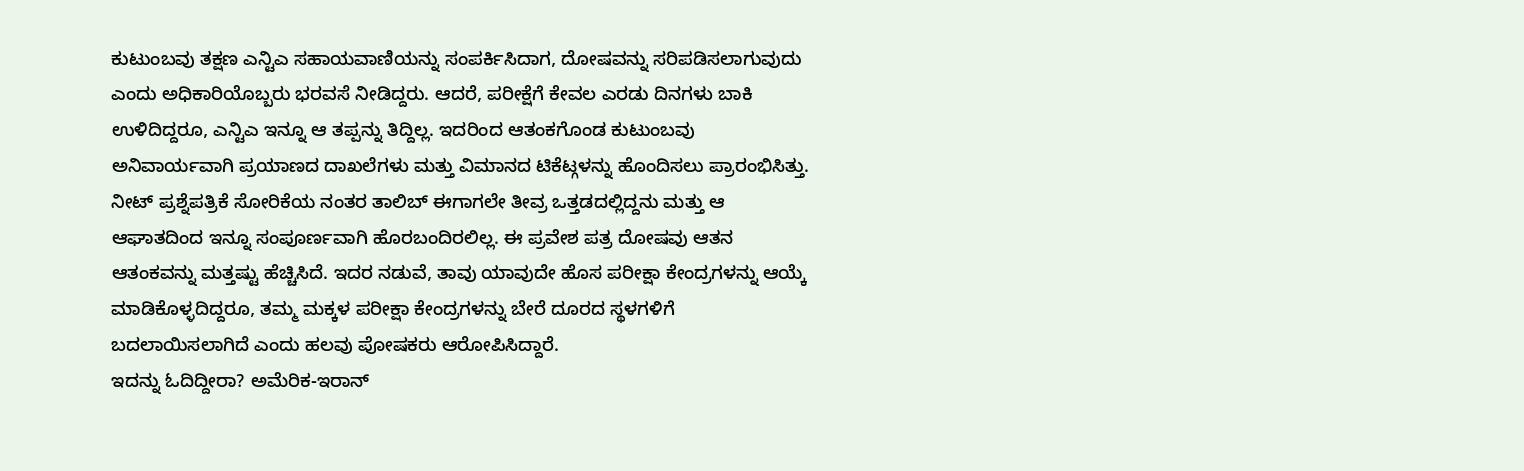ಕುಟುಂಬವು ತಕ್ಷಣ ಎನ್ಟಿಎ ಸಹಾಯವಾಣಿಯನ್ನು ಸಂಪರ್ಕಿಸಿದಾಗ, ದೋಷವನ್ನು ಸರಿಪಡಿಸಲಾಗುವುದು ಎಂದು ಅಧಿಕಾರಿಯೊಬ್ಬರು ಭರವಸೆ ನೀಡಿದ್ದರು. ಆದರೆ, ಪರೀಕ್ಷೆಗೆ ಕೇವಲ ಎರಡು ದಿನಗಳು ಬಾಕಿ ಉಳಿದಿದ್ದರೂ, ಎನ್ಟಿಎ ಇನ್ನೂ ಆ ತಪ್ಪನ್ನು ತಿದ್ದಿಲ್ಲ. ಇದರಿಂದ ಆತಂಕಗೊಂಡ ಕುಟುಂಬವು ಅನಿವಾರ್ಯವಾಗಿ ಪ್ರಯಾಣದ ದಾಖಲೆಗಳು ಮತ್ತು ವಿಮಾನದ ಟಿಕೆಟ್ಗಳನ್ನು ಹೊಂದಿಸಲು ಪ್ರಾರಂಭಿಸಿತ್ತು.
ನೀಟ್ ಪ್ರಶ್ನೆಪತ್ರಿಕೆ ಸೋರಿಕೆಯ ನಂತರ ತಾಲಿಬ್ ಈಗಾಗಲೇ ತೀವ್ರ ಒತ್ತಡದಲ್ಲಿದ್ದನು ಮತ್ತು ಆ ಆಘಾತದಿಂದ ಇನ್ನೂ ಸಂಪೂರ್ಣವಾಗಿ ಹೊರಬಂದಿರಲಿಲ್ಲ. ಈ ಪ್ರವೇಶ ಪತ್ರ ದೋಷವು ಆತನ ಆತಂಕವನ್ನು ಮತ್ತಷ್ಟು ಹೆಚ್ಚಿಸಿದೆ. ಇದರ ನಡುವೆ, ತಾವು ಯಾವುದೇ ಹೊಸ ಪರೀಕ್ಷಾ ಕೇಂದ್ರಗಳನ್ನು ಆಯ್ಕೆ ಮಾಡಿಕೊಳ್ಳದಿದ್ದರೂ, ತಮ್ಮ ಮಕ್ಕಳ ಪರೀಕ್ಷಾ ಕೇಂದ್ರಗಳನ್ನು ಬೇರೆ ದೂರದ ಸ್ಥಳಗಳಿಗೆ ಬದಲಾಯಿಸಲಾಗಿದೆ ಎಂದು ಹಲವು ಪೋಷಕರು ಆರೋಪಿಸಿದ್ದಾರೆ.
ಇದನ್ನು ಓದಿದ್ದೀರಾ? ಅಮೆರಿಕ-ಇರಾನ್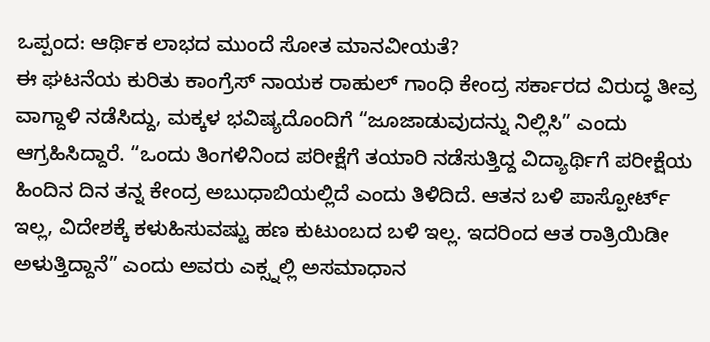ಒಪ್ಪಂದ: ಆರ್ಥಿಕ ಲಾಭದ ಮುಂದೆ ಸೋತ ಮಾನವೀಯತೆ?
ಈ ಘಟನೆಯ ಕುರಿತು ಕಾಂಗ್ರೆಸ್ ನಾಯಕ ರಾಹುಲ್ ಗಾಂಧಿ ಕೇಂದ್ರ ಸರ್ಕಾರದ ವಿರುದ್ಧ ತೀವ್ರ ವಾಗ್ದಾಳಿ ನಡೆಸಿದ್ದು, ಮಕ್ಕಳ ಭವಿಷ್ಯದೊಂದಿಗೆ “ಜೂಜಾಡುವುದನ್ನು ನಿಲ್ಲಿಸಿ” ಎಂದು ಆಗ್ರಹಿಸಿದ್ದಾರೆ. “ಒಂದು ತಿಂಗಳಿನಿಂದ ಪರೀಕ್ಷೆಗೆ ತಯಾರಿ ನಡೆಸುತ್ತಿದ್ದ ವಿದ್ಯಾರ್ಥಿಗೆ ಪರೀಕ್ಷೆಯ ಹಿಂದಿನ ದಿನ ತನ್ನ ಕೇಂದ್ರ ಅಬುಧಾಬಿಯಲ್ಲಿದೆ ಎಂದು ತಿಳಿದಿದೆ. ಆತನ ಬಳಿ ಪಾಸ್ಪೋರ್ಟ್ ಇಲ್ಲ, ವಿದೇಶಕ್ಕೆ ಕಳುಹಿಸುವಷ್ಟು ಹಣ ಕುಟುಂಬದ ಬಳಿ ಇಲ್ಲ. ಇದರಿಂದ ಆತ ರಾತ್ರಿಯಿಡೀ ಅಳುತ್ತಿದ್ದಾನೆ” ಎಂದು ಅವರು ಎಕ್ಸ್ನಲ್ಲಿ ಅಸಮಾಧಾನ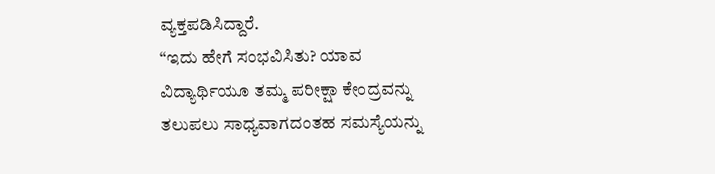ವ್ಯಕ್ತಪಡಿಸಿದ್ದಾರೆ.
“ಇದು ಹೇಗೆ ಸಂಭವಿಸಿತು? ಯಾವ ವಿದ್ಯಾರ್ಥಿಯೂ ತಮ್ಮ ಪರೀಕ್ಷಾ ಕೇಂದ್ರವನ್ನು ತಲುಪಲು ಸಾಧ್ಯವಾಗದಂತಹ ಸಮಸ್ಯೆಯನ್ನು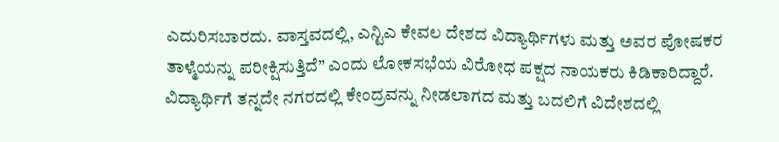ಎದುರಿಸಬಾರದು. ವಾಸ್ತವದಲ್ಲಿ, ಎನ್ಟಿಎ ಕೇವಲ ದೇಶದ ವಿದ್ಯಾರ್ಥಿಗಳು ಮತ್ತು ಅವರ ಪೋಷಕರ ತಾಳ್ಮೆಯನ್ನು ಪರೀಕ್ಷಿಸುತ್ತಿದೆ” ಎಂದು ಲೋಕಸಭೆಯ ವಿರೋಧ ಪಕ್ಷದ ನಾಯಕರು ಕಿಡಿಕಾರಿದ್ದಾರೆ. ವಿದ್ಯಾರ್ಥಿಗೆ ತನ್ನದೇ ನಗರದಲ್ಲಿ ಕೇಂದ್ರವನ್ನು ನೀಡಲಾಗದ ಮತ್ತು ಬದಲಿಗೆ ವಿದೇಶದಲ್ಲಿ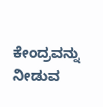ಕೇಂದ್ರವನ್ನು ನೀಡುವ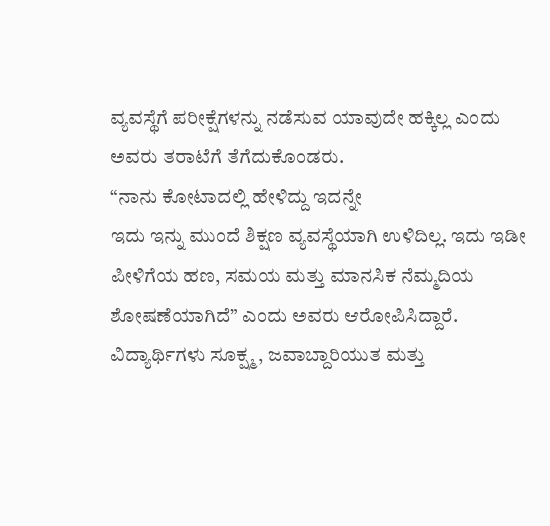ವ್ಯವಸ್ಥೆಗೆ ಪರೀಕ್ಷೆಗಳನ್ನು ನಡೆಸುವ ಯಾವುದೇ ಹಕ್ಕಿಲ್ಲ ಎಂದು ಅವರು ತರಾಟೆಗೆ ತೆಗೆದುಕೊಂಡರು.
“ನಾನು ಕೋಟಾದಲ್ಲಿ ಹೇಳಿದ್ದು ಇದನ್ನೇ
ಇದು ಇನ್ನು ಮುಂದೆ ಶಿಕ್ಷಣ ವ್ಯವಸ್ಥೆಯಾಗಿ ಉಳಿದಿಲ್ಲ. ಇದು ಇಡೀ ಪೀಳಿಗೆಯ ಹಣ, ಸಮಯ ಮತ್ತು ಮಾನಸಿಕ ನೆಮ್ಮದಿಯ ಶೋಷಣೆಯಾಗಿದೆ” ಎಂದು ಅವರು ಆರೋಪಿಸಿದ್ದಾರೆ. ವಿದ್ಯಾರ್ಥಿಗಳು ಸೂಕ್ಷ್ಮ, ಜವಾಬ್ದಾರಿಯುತ ಮತ್ತು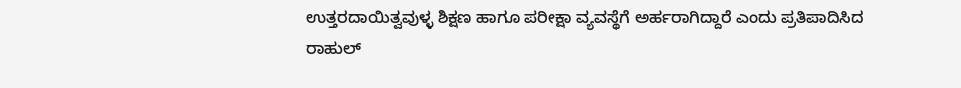ಉತ್ತರದಾಯಿತ್ವವುಳ್ಳ ಶಿಕ್ಷಣ ಹಾಗೂ ಪರೀಕ್ಷಾ ವ್ಯವಸ್ಥೆಗೆ ಅರ್ಹರಾಗಿದ್ದಾರೆ ಎಂದು ಪ್ರತಿಪಾದಿಸಿದ ರಾಹುಲ್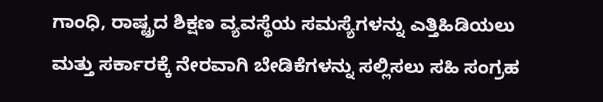ಗಾಂಧಿ, ರಾಷ್ಟ್ರದ ಶಿಕ್ಷಣ ವ್ಯವಸ್ಥೆಯ ಸಮಸ್ಯೆಗಳನ್ನು ಎತ್ತಿಹಿಡಿಯಲು ಮತ್ತು ಸರ್ಕಾರಕ್ಕೆ ನೇರವಾಗಿ ಬೇಡಿಕೆಗಳನ್ನು ಸಲ್ಲಿಸಲು ಸಹಿ ಸಂಗ್ರಹ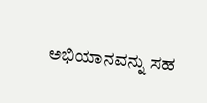ಅಭಿಯಾನವನ್ನು ಸಹ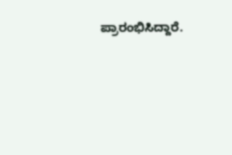ಪ್ರಾರಂಭಿಸಿದ್ದಾರೆ.